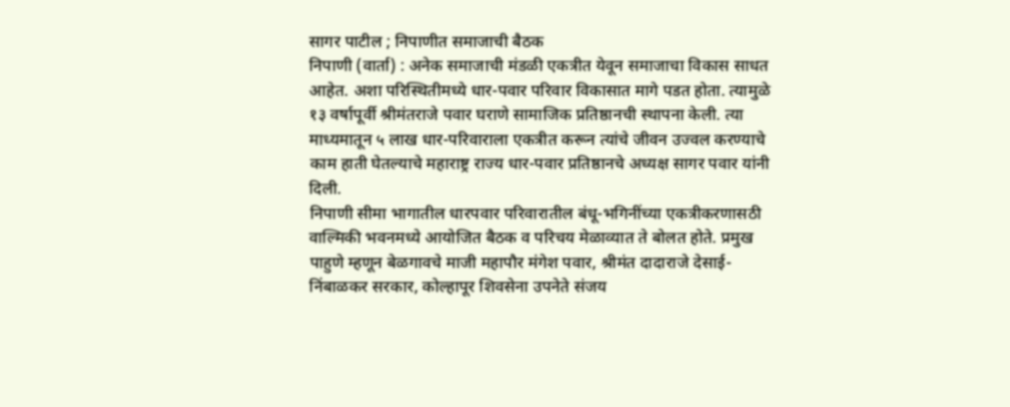सागर पाटील ; निपाणीत समाजाची बैठक
निपाणी (वार्ता) : अनेक समाजाची मंडळी एकत्रीत येवून समाजाचा विकास साधत आहेत. अशा परिस्थितीमध्ये धार-पवार परिवार विकासात मागे पडत होता. त्यामुळे १३ वर्षापूर्वी श्रीमंतराजे पवार घराणे सामाजिक प्रतिष्ठानची स्थापना केली. त्या माध्यमातून ५ लाख धार-परिवाराला एकत्रीत करून त्यांचे जीवन उज्वल करण्याचे काम हाती घेतल्याचे महाराष्ट्र राज्य धार-पवार प्रतिष्ठानचे अध्यक्ष सागर पवार यांनी दिली.
निपाणी सीमा भागातील धारपवार परिवारातील बंधू-भगिनींच्या एकत्रीकरणासठी वाल्मिकी भवनमध्ये आयोजित बैठक व परिचय मेळाव्यात ते बोलत होते. प्रमुख पाहुणे म्हणून बेळगावचे माजी महापौर मंगेश पवार, श्रीमंत दादाराजे देसाई-निंबाळकर सरकार, कोल्हापूर शिवसेना उपनेते संजय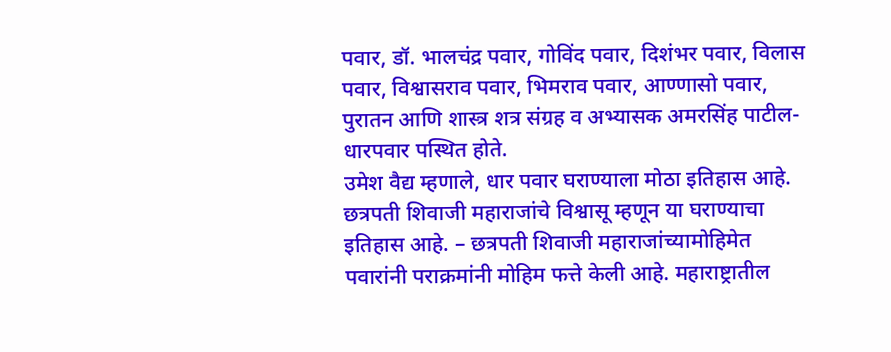पवार, डॉ. भालचंद्र पवार, गोविंद पवार, दिशंभर पवार, विलास पवार, विश्वासराव पवार, भिमराव पवार, आण्णासो पवार, पुरातन आणि शास्त्र शत्र संग्रह व अभ्यासक अमरसिंह पाटील-धारपवार पस्थित होते.
उमेश वैद्य म्हणाले, धार पवार घराण्याला मोठा इतिहास आहे. छत्रपती शिवाजी महाराजांचे विश्वासू म्हणून या घराण्याचा इतिहास आहे. – छत्रपती शिवाजी महाराजांच्यामोहिमेत पवारांनी पराक्रमांनी मोहिम फत्ते केली आहे. महाराष्ट्रातील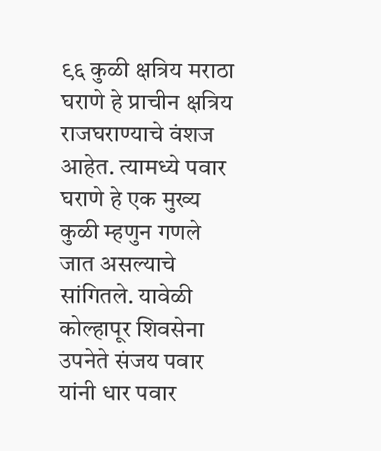९६ कुळी क्षत्रिय मराठा घराणे हे प्राचीन क्षत्रिय राजघराण्याचे वंशज आहेत. त्यामध्ये पवार घराणे हे एक मुख्य कुळी म्हणुन गणले जात असल्याचे सांगितले. यावेळी कोल्हापूर शिवसेना उपनेते संजय पवार यांनी धार पवार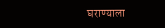घराण्याला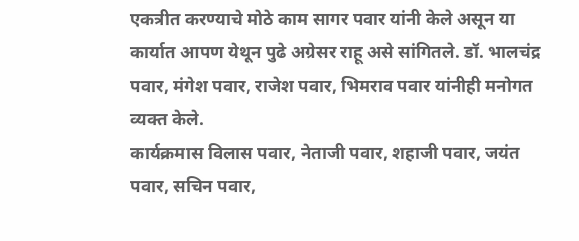एकत्रीत करण्याचे मोठे काम सागर पवार यांनी केले असून या कार्यात आपण येथून पुढे अग्रेसर राहू असे सांगितले. डॉ. भालचंद्र पवार, मंगेश पवार, राजेश पवार, भिमराव पवार यांनीही मनोगत व्यक्त केले.
कार्यक्रमास विलास पवार, नेताजी पवार, शहाजी पवार, जयंत पवार, सचिन पवार,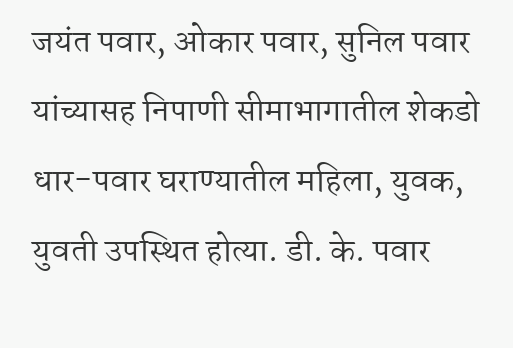जयंत पवार, ओकार पवार, सुनिल पवार यांच्यासह निपाणी सीमाभागातील शेकडो धार-पवार घराण्यातील महिला, युवक, युवती उपस्थित होत्या. डी. के. पवार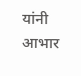यांनी आभार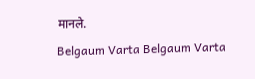मानले.
Belgaum Varta Belgaum Varta